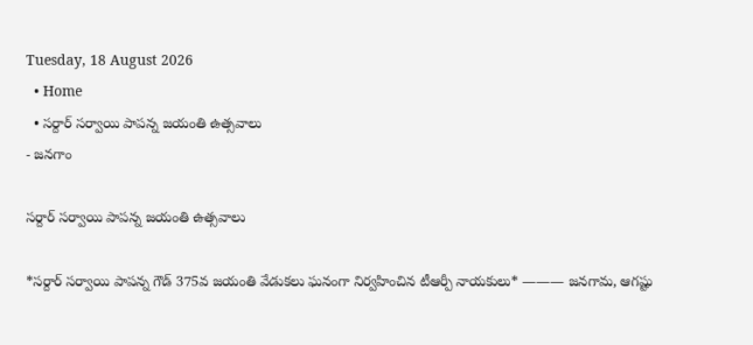Tuesday, 18 August 2026
  • Home
  • సర్దార్ సర్వాయి పాపన్న జయంతి ఉత్సవాలు
- జనగాం

సర్దార్ సర్వాయి పాపన్న జయంతి ఉత్సవాలు

*సర్దార్ సర్వాయి పాపన్న గౌడ్ 375వ జయంతి వేడుకలు ఘనంగా నిర్వహించిన టీఆర్పీ నాయకులు* ——— జనగామ, ఆగష్టు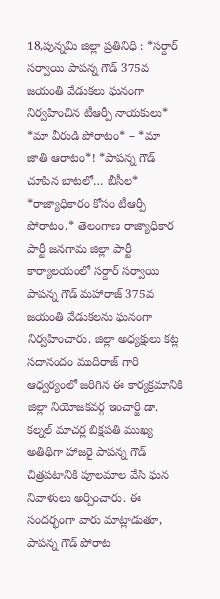18,పున్నమి జిల్లా ప్రతినిధి : *సర్దార్ సర్వాయి పాపన్న గౌడ్ 375వ జయంతి వేడుకలు ఘనంగా నిర్వహించిన టీఆర్పీ నాయకులు* *మా వీరుడి పోరాటం* – *మా జాతి ఆరాటం*! *పాపన్న గౌడ్ చూపిన బాటలో… బీసీల* *రాజ్యాధికారం కోసం టీఆర్పీ పోరాటం.* తెలంగాణ రాజ్యాధికార పార్టీ జనగామ జిల్లా పార్టీ కార్యాలయంలో సర్దార్ సర్వాయి పాపన్న గౌడ్ మహారాజ్ 375వ జయంతి వేడుకలను ఘనంగా నిర్వహించారు. జిల్లా అధ్యక్షులు కట్ల సదానందం ముదిరాజ్ గారి ఆధ్వర్యంలో జరిగిన ఈ కార్యక్రమానికి జిల్లా నియోజకవర్గ ఇంచార్జి డా. కల్నల్ మాచర్ల బిక్షపతి ముఖ్య అతిథిగా హాజరై పాపన్న గౌడ్ చిత్రపటానికి పూలమాల వేసి ఘన నివాళులు అర్పించారు. ఈ సందర్భంగా వారు మాట్లాడుతూ, పాపన్న గౌడ్ పోరాట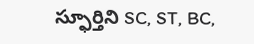స్ఫూర్తిని SC, ST, BC,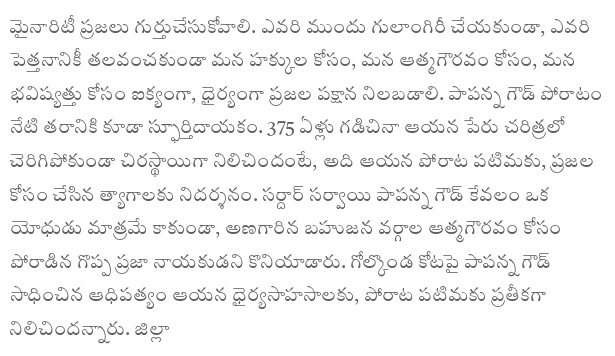మైనారిటీ ప్రజలు గుర్తుచేసుకోవాలి. ఎవరి ముందు గులాంగిరీ చేయకుండా, ఎవరి పెత్తనానికీ తలవంచకుండా మన హక్కుల కోసం, మన ఆత్మగౌరవం కోసం, మన భవిష్యత్తు కోసం ఐక్యంగా, ధైర్యంగా ప్రజల పక్షాన నిలబడాలి. పాపన్న గౌడ్ పోరాటం నేటి తరానికి కూడా స్ఫూర్తిదాయకం. 375 ఏళ్లు గడిచినా ఆయన పేరు చరిత్రలో చెరిగిపోకుండా చిరస్థాయిగా నిలిచిందంటే, అది ఆయన పోరాట పటిమకు, ప్రజల కోసం చేసిన త్యాగాలకు నిదర్శనం. సర్దార్ సర్వాయి పాపన్న గౌడ్ కేవలం ఒక యోధుడు మాత్రమే కాకుండా, అణగారిన బహుజన వర్గాల ఆత్మగౌరవం కోసం పోరాడిన గొప్ప ప్రజా నాయకుడని కొనియాడారు. గోల్కొండ కోటపై పాపన్న గౌడ్ సాధించిన ఆధిపత్యం ఆయన ధైర్యసాహసాలకు, పోరాట పటిమకు ప్రతీకగా నిలిచిందన్నారు. జిల్లా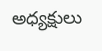అధ్యక్షులు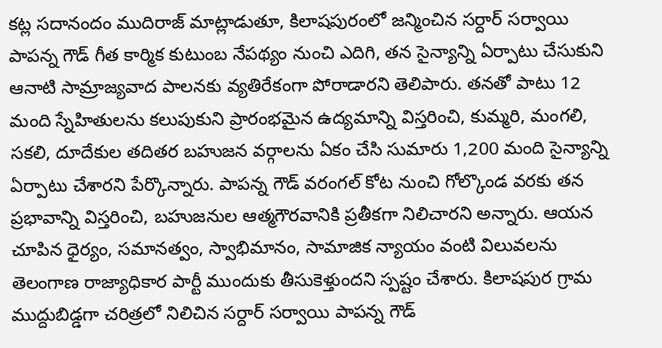కట్ల సదానందం ముదిరాజ్ మాట్లాడుతూ, కిలాషపురంలో జన్మించిన సర్దార్ సర్వాయి పాపన్న గౌడ్ గీత కార్మిక కుటుంబ నేపథ్యం నుంచి ఎదిగి, తన సైన్యాన్ని ఏర్పాటు చేసుకుని ఆనాటి సామ్రాజ్యవాద పాలనకు వ్యతిరేకంగా పోరాడారని తెలిపారు. తనతో పాటు 12 మంది స్నేహితులను కలుపుకుని ప్రారంభమైన ఉద్యమాన్ని విస్తరించి, కుమ్మరి, మంగలి, సకలి, దూదేకుల తదితర బహుజన వర్గాలను ఏకం చేసి సుమారు 1,200 మంది సైన్యాన్ని ఏర్పాటు చేశారని పేర్కొన్నారు. పాపన్న గౌడ్ వరంగల్ కోట నుంచి గోల్కొండ వరకు తన ప్రభావాన్ని విస్తరించి, బహుజనుల ఆత్మగౌరవానికి ప్రతీకగా నిలిచారని అన్నారు. ఆయన చూపిన ధైర్యం, సమానత్వం, స్వాభిమానం, సామాజిక న్యాయం వంటి విలువలను తెలంగాణ రాజ్యాధికార పార్టీ ముందుకు తీసుకెళ్తుందని స్పష్టం చేశారు. కిలాషపుర గ్రామ ముద్దుబిడ్డగా చరిత్రలో నిలిచిన సర్దార్ సర్వాయి పాపన్న గౌడ్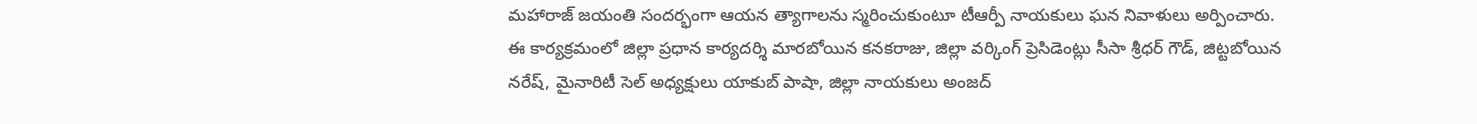మహారాజ్ జయంతి సందర్భంగా ఆయన త్యాగాలను స్మరించుకుంటూ టీఆర్పీ నాయకులు ఘన నివాళులు అర్పించారు. ఈ కార్యక్రమంలో జిల్లా ప్రధాన కార్యదర్శి మారబోయిన కనకరాజు, జిల్లా వర్కింగ్ ప్రెసిడెంట్లు సీసా శ్రీధర్ గౌడ్, జిట్టబోయిన నరేష్, మైనారిటీ సెల్ అధ్యక్షులు యాకుబ్ పాషా, జిల్లా నాయకులు అంజద్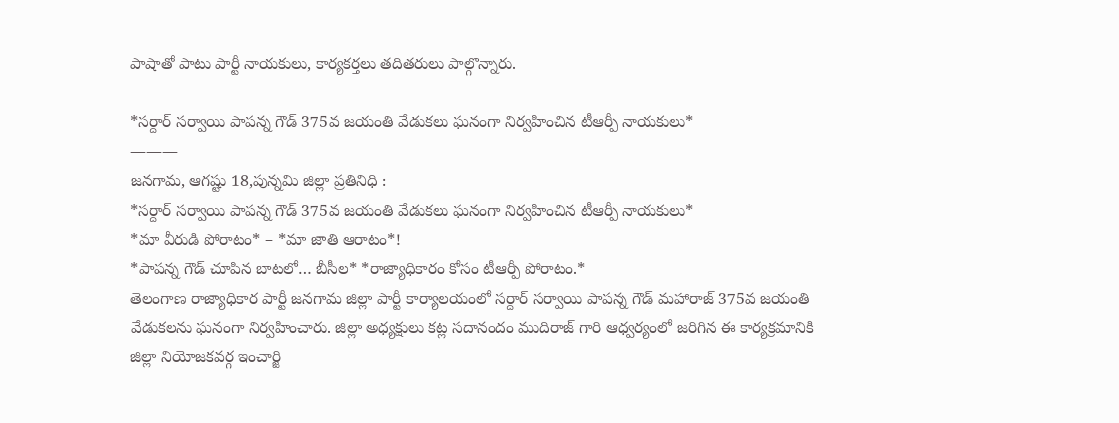పాషాతో పాటు పార్టీ నాయకులు, కార్యకర్తలు తదితరులు పాల్గొన్నారు.

*సర్దార్ సర్వాయి పాపన్న గౌడ్ 375వ జయంతి వేడుకలు ఘనంగా నిర్వహించిన టీఆర్పీ నాయకులు*
———
జనగామ, ఆగష్టు 18,పున్నమి జిల్లా ప్రతినిధి :
*సర్దార్ సర్వాయి పాపన్న గౌడ్ 375వ జయంతి వేడుకలు ఘనంగా నిర్వహించిన టీఆర్పీ నాయకులు*
*మా వీరుడి పోరాటం* – *మా జాతి ఆరాటం*!
*పాపన్న గౌడ్ చూపిన బాటలో… బీసీల* *రాజ్యాధికారం కోసం టీఆర్పీ పోరాటం.*
తెలంగాణ రాజ్యాధికార పార్టీ జనగామ జిల్లా పార్టీ కార్యాలయంలో సర్దార్ సర్వాయి పాపన్న గౌడ్ మహారాజ్ 375వ జయంతి వేడుకలను ఘనంగా నిర్వహించారు. జిల్లా అధ్యక్షులు కట్ల సదానందం ముదిరాజ్ గారి ఆధ్వర్యంలో జరిగిన ఈ కార్యక్రమానికి జిల్లా నియోజకవర్గ ఇంచార్జి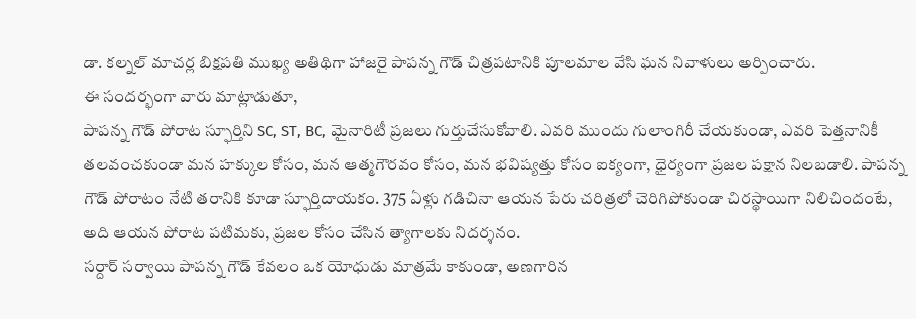డా. కల్నల్ మాచర్ల బిక్షపతి ముఖ్య అతిథిగా హాజరై పాపన్న గౌడ్ చిత్రపటానికి పూలమాల వేసి ఘన నివాళులు అర్పించారు.
ఈ సందర్భంగా వారు మాట్లాడుతూ,
పాపన్న గౌడ్ పోరాట స్ఫూర్తిని SC, ST, BC, మైనారిటీ ప్రజలు గుర్తుచేసుకోవాలి. ఎవరి ముందు గులాంగిరీ చేయకుండా, ఎవరి పెత్తనానికీ తలవంచకుండా మన హక్కుల కోసం, మన ఆత్మగౌరవం కోసం, మన భవిష్యత్తు కోసం ఐక్యంగా, ధైర్యంగా ప్రజల పక్షాన నిలబడాలి. పాపన్న గౌడ్ పోరాటం నేటి తరానికి కూడా స్ఫూర్తిదాయకం. 375 ఏళ్లు గడిచినా ఆయన పేరు చరిత్రలో చెరిగిపోకుండా చిరస్థాయిగా నిలిచిందంటే, అది ఆయన పోరాట పటిమకు, ప్రజల కోసం చేసిన త్యాగాలకు నిదర్శనం.
సర్దార్ సర్వాయి పాపన్న గౌడ్ కేవలం ఒక యోధుడు మాత్రమే కాకుండా, అణగారిన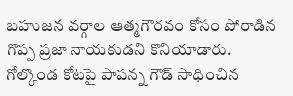బహుజన వర్గాల ఆత్మగౌరవం కోసం పోరాడిన గొప్ప ప్రజా నాయకుడని కొనియాడారు. గోల్కొండ కోటపై పాపన్న గౌడ్ సాధించిన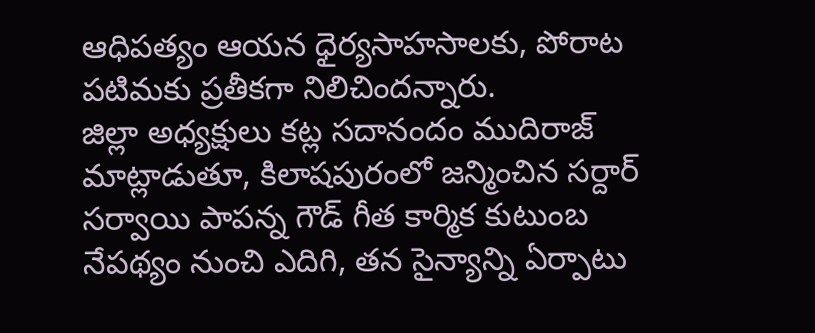ఆధిపత్యం ఆయన ధైర్యసాహసాలకు, పోరాట పటిమకు ప్రతీకగా నిలిచిందన్నారు.
జిల్లా అధ్యక్షులు కట్ల సదానందం ముదిరాజ్ మాట్లాడుతూ, కిలాషపురంలో జన్మించిన సర్దార్ సర్వాయి పాపన్న గౌడ్ గీత కార్మిక కుటుంబ నేపథ్యం నుంచి ఎదిగి, తన సైన్యాన్ని ఏర్పాటు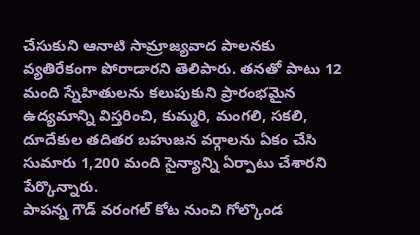చేసుకుని ఆనాటి సామ్రాజ్యవాద పాలనకు వ్యతిరేకంగా పోరాడారని తెలిపారు. తనతో పాటు 12 మంది స్నేహితులను కలుపుకుని ప్రారంభమైన ఉద్యమాన్ని విస్తరించి, కుమ్మరి, మంగలి, సకలి, దూదేకుల తదితర బహుజన వర్గాలను ఏకం చేసి సుమారు 1,200 మంది సైన్యాన్ని ఏర్పాటు చేశారని పేర్కొన్నారు.
పాపన్న గౌడ్ వరంగల్ కోట నుంచి గోల్కొండ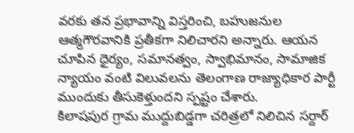వరకు తన ప్రభావాన్ని విస్తరించి, బహుజనుల ఆత్మగౌరవానికి ప్రతీకగా నిలిచారని అన్నారు. ఆయన చూపిన ధైర్యం, సమానత్వం, స్వాభిమానం, సామాజిక న్యాయం వంటి విలువలను తెలంగాణ రాజ్యాధికార పార్టీ ముందుకు తీసుకెళ్తుందని స్పష్టం చేశారు.
కిలాషపుర గ్రామ ముద్దుబిడ్డగా చరిత్రలో నిలిచిన సర్దార్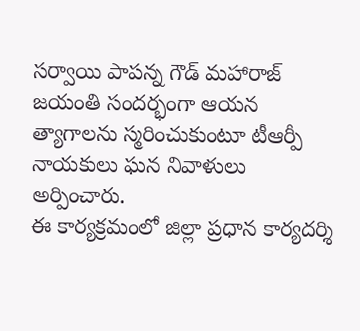సర్వాయి పాపన్న గౌడ్ మహారాజ్ జయంతి సందర్భంగా ఆయన త్యాగాలను స్మరించుకుంటూ టీఆర్పీ నాయకులు ఘన నివాళులు అర్పించారు.
ఈ కార్యక్రమంలో జిల్లా ప్రధాన కార్యదర్శి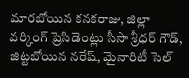మారబోయిన కనకరాజు, జిల్లా వర్కింగ్ ప్రెసిడెంట్లు సీసా శ్రీధర్ గౌడ్, జిట్టబోయిన నరేష్, మైనారిటీ సెల్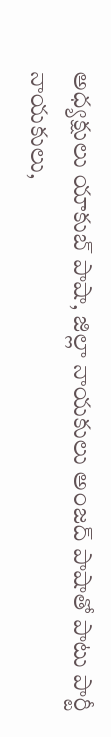అధ్యక్షులు యాకుబ్ పాషా, జిల్లా నాయకులు అంజద్ పాషాతో పాటు పార్టీ నాయకులు,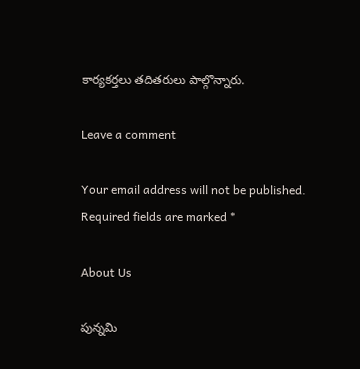కార్యకర్తలు తదితరులు పాల్గొన్నారు.

Leave a comment

Your email address will not be published. Required fields are marked *

About Us

పున్నమి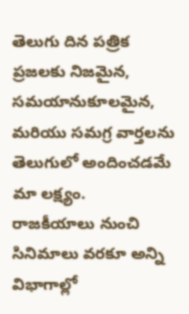తెలుగు దిన పత్రిక ప్రజలకు నిజమైన, సమయానుకూలమైన, మరియు సమగ్ర వార్తలను తెలుగులో అందించడమే మా లక్ష్యం.
రాజకీయాలు నుంచి సినిమాలు వరకూ అన్ని విభాగాల్లో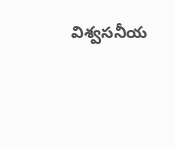విశ్వసనీయ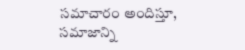సమాచారం అందిస్తూ, సమాజాన్ని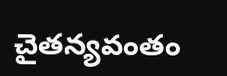చైతన్యవంతం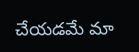చేయడమే మా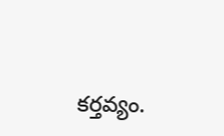కర్తవ్యం.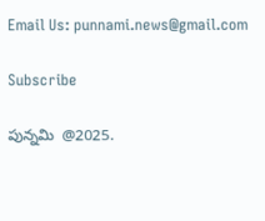Email Us: punnami.news@gmail.com

Subscribe

పున్నమి  @2025.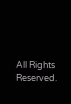All Rights Reserved.